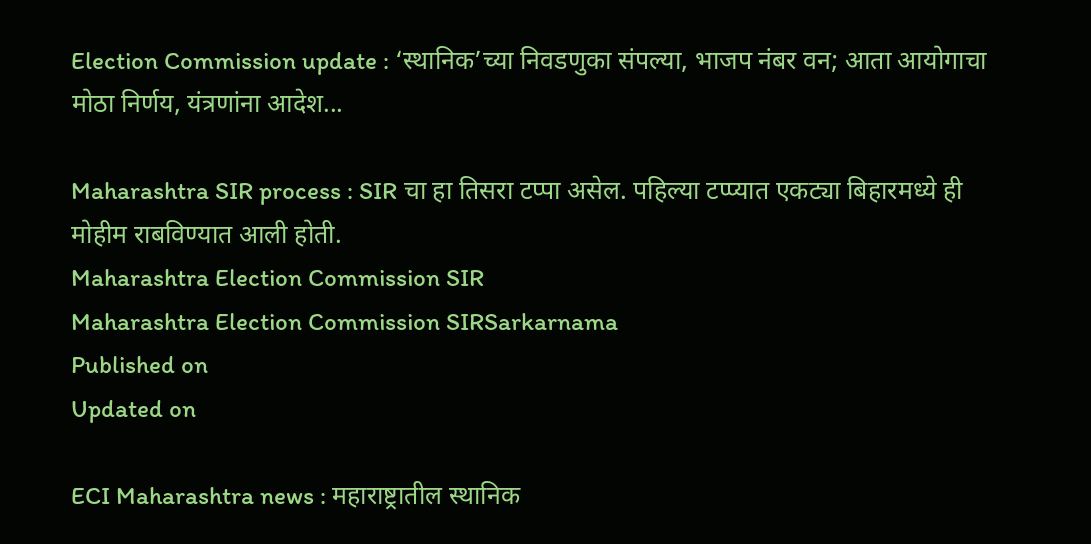Election Commission update : ‘स्थानिक’च्या निवडणुका संपल्या, भाजप नंबर वन; आता आयोगाचा मोठा निर्णय, यंत्रणांना आदेश...

Maharashtra SIR process : SIR चा हा तिसरा टप्पा असेल. पहिल्या टप्प्यात एकट्या बिहारमध्ये ही मोहीम राबविण्यात आली होती.
Maharashtra Election Commission SIR
Maharashtra Election Commission SIRSarkarnama
Published on
Updated on

ECI Maharashtra news : महाराष्ट्रातील स्थानिक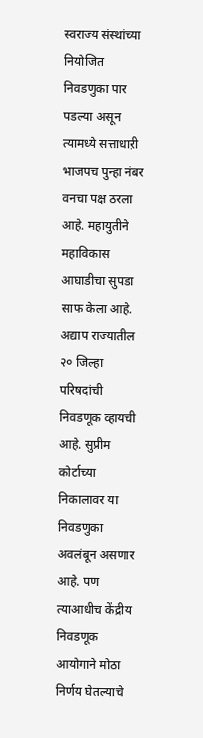स्वराज्य संस्थांच्या नियोजित निवडणुका पार पडल्या असून त्यामध्ये सत्ताधाऱी भाजपच पुन्हा नंबर वनचा पक्ष ठरला आहे. महायुतीने महाविकास आघाडीचा सुपडा साफ केला आहे. अद्याप राज्यातील २० जिल्हा परिषदांची निवडणूक व्हायची आहे. सुप्रीम कोर्टाच्या निकालावर या निवडणुका अवलंबून असणार आहे. पण त्याआधीच केंद्रीय निवडणूक आयोगाने मोठा निर्णय घेतल्याचे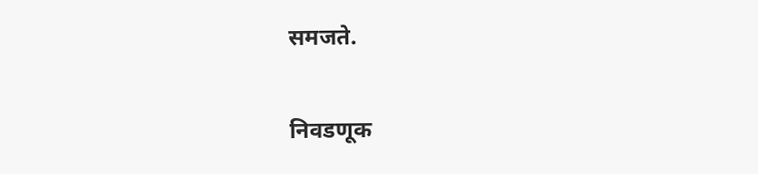समजते.

निवडणूक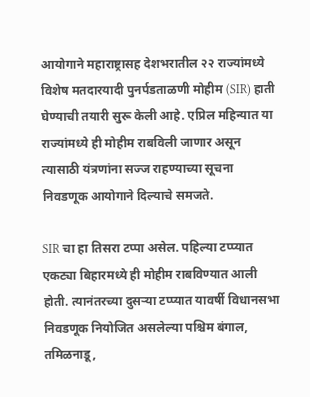आयोगाने महाराष्ट्रासह देशभरातील २२ राज्यांमध्ये विशेष मतदारयादी पुनर्पडताळणी मोहीम (SIR) हाती घेण्याची तयारी सुरू केली आहे. एप्रिल महिन्यात या राज्यांमध्ये ही मोहीम राबविली जाणार असून त्यासाठी यंत्रणांना सज्ज राहण्याच्या सूचना निवडणूक आयोगाने दिल्याचे समजते.

SIR चा हा तिसरा टप्पा असेल. पहिल्या टप्प्यात एकट्या बिहारमध्ये ही मोहीम राबविण्यात आली होती. त्यानंतरच्या दुसऱ्या टप्प्यात यावर्षी विधानसभा निवडणूक नियोजित असलेल्या पश्चिम बंगाल, तमिळनाडू,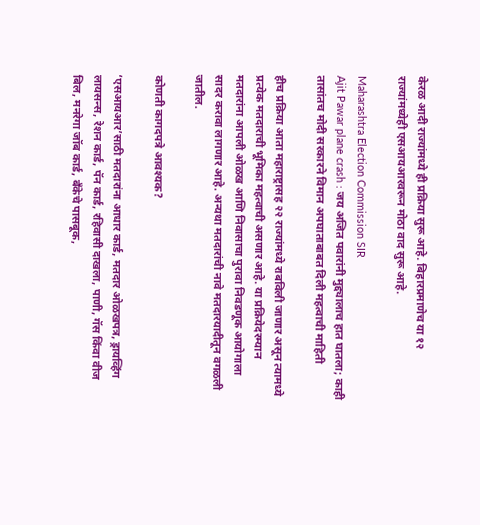केरळ आदी राज्यांमध्ये ही प्रक्रिया सुरू आहे. बिहारप्रमाणेच या १२ राज्यांमध्येही एसआयआरवरून मोठा वाद सुरू आहे.

Maharashtra Election Commission SIR
Ajit Pawar plane crash : जय अजित पवारांनी मुद्द्यालाच हात घातला; काही तासांतच मोदी सरकारने विमान अपघाताबाबत दिली महत्वाची माहिती

हीच प्रक्रिया आता महाराष्ट्रासह २२ राज्यांमध्ये राबविली जाणार असून त्यामध्ये प्रत्येक मतदाराची भूमिका महत्वाची असणार आहे. या प्रक्रियेदरम्यान मतदारांना आपली ओळख आणि निवासाचा पुरावा निवडणूक आयोगाला सादर करावा लागणार आहे. अन्यथा मतदारांची नावे मतदारयादीतून वगळली जातील.

कोणती कागदपत्रे आवश्यक?

‘एसआयआर’साठी मतदारांना आधार कार्ड, मतदार ओळखपत्र, ड्रायव्हिंग लायसन्स, रेशन कार्ड, पॅन कार्ड, रहिवासी दाखला, पाणी, गॅस किंवा वीज बिल, मनरेगा जॉब कार्ड, बँकेचे पासबूक,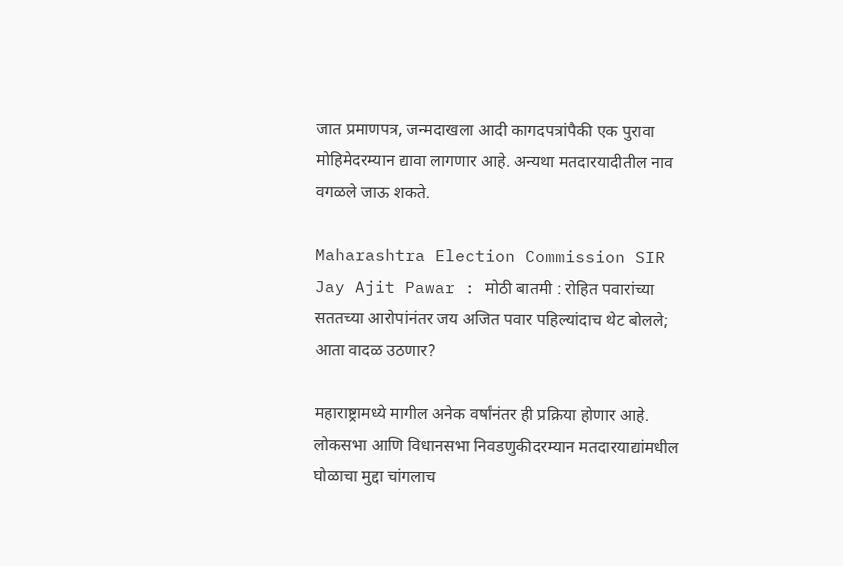जात प्रमाणपत्र, जन्मदाखला आदी कागदपत्रांपैकी एक पुरावा मोहिमेदरम्यान द्यावा लागणार आहे. अन्यथा मतदारयादीतील नाव वगळले जाऊ शकते.

Maharashtra Election Commission SIR
Jay Ajit Pawar : मोठी बातमी : रोहित पवारांच्या सततच्या आरोपांनंतर जय अजित पवार पहिल्यांदाच थेट बोलले; आता वादळ उठणार?

महाराष्ट्रामध्ये मागील अनेक वर्षांनंतर ही प्रक्रिया होणार आहे. लोकसभा आणि विधानसभा निवडणुकीदरम्यान मतदारयाद्यांमधील घोळाचा मुद्दा चांगलाच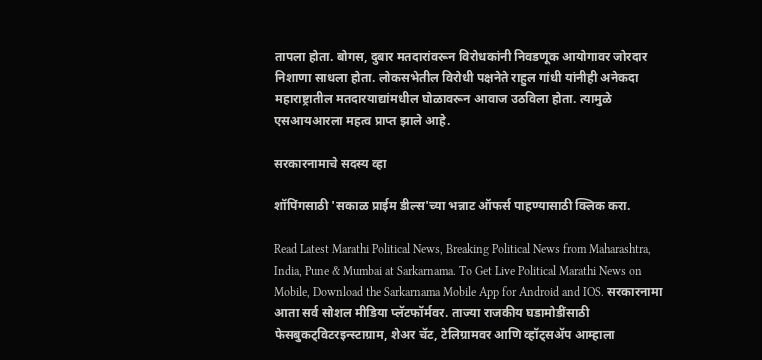तापला होता. बोगस, दुबार मतदारांवरून विरोधकांनी निवडणूक आयोगावर जोरदार निशाणा साधला होता. लोकसभेतील विरोधी पक्षनेते राहुल गांधी यांनीही अनेकदा महाराष्ट्रातील मतदारयाद्यांमधील घोळावरून आवाज उठविला होता. त्यामुळे एसआयआरला महत्व प्राप्त झाले आहे.

सरकारनामाचे सदस्य व्हा

शॉपिंगसाठी 'सकाळ प्राईम डील्स'च्या भन्नाट ऑफर्स पाहण्यासाठी क्लिक करा.

Read Latest Marathi Political News, Breaking Political News from Maharashtra, India, Pune & Mumbai at Sarkarnama. To Get Live Political Marathi News on Mobile, Download the Sarkarnama Mobile App for Android and IOS. सरकारनामा आता सर्व सोशल मीडिया प्लॅटफॉर्मवर. ताज्या राजकीय घडामोडींसाठी फेसबुकट्विटरइन्स्टाग्राम, शेअर चॅट, टेलिग्रामवर आणि व्हॉट्सॲप आम्हाला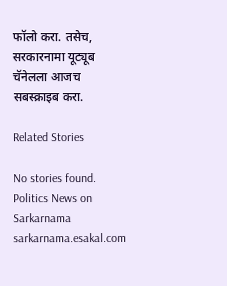फॉलो करा. तसेच, सरकारनामा यूट्यूब चॅनेलला आजच सबस्क्राइब करा.

Related Stories

No stories found.
Politics News on Sarkarnama
sarkarnama.esakal.com